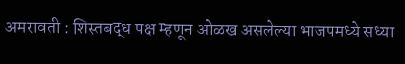अमरावती : शिस्तबद्ध पक्ष म्हणून ओळख असलेल्या भाजपमध्ये सध्या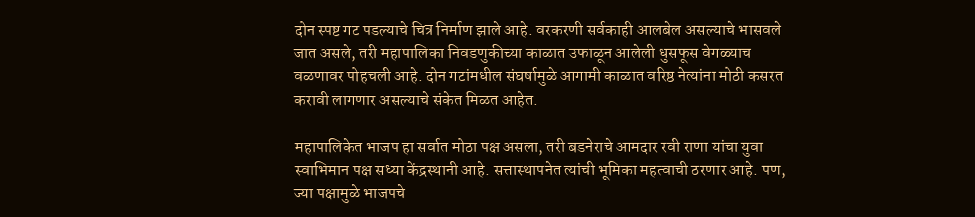दोन स्पष्ट गट पडल्याचे चित्र निर्माण झाले आहे. वरकरणी सर्वकाही आलबेल असल्याचे भासवले जात असले, तरी महापालिका निवडणुकीच्या काळात उफाळून आलेली धुसफूस वेगळ्याच वळणावर पोहचली आहे. दोन गटांमधील संघर्षामुळे आगामी काळात वरिष्ठ नेत्यांना मोठी कसरत करावी लागणार असल्याचे संकेत मिळत आहेत.

महापालिकेत भाजप हा सर्वात मोठा पक्ष असला, तरी बडनेराचे आमदार रवी राणा यांचा युवा स्वाभिमान पक्ष सध्या केंद्रस्थानी आहे. सत्तास्थापनेत त्यांची भूमिका महत्वाची ठरणार आहे. पण, ज्या पक्षामुळे भाजपचे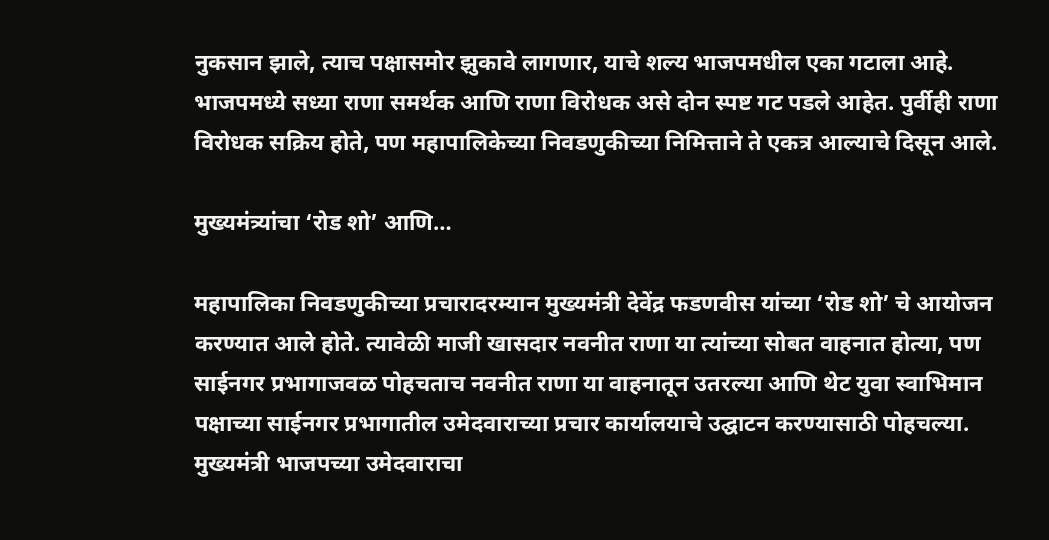नुकसान झाले, त्याच पक्षासमोर झुकावे लागणार, याचे शल्य भाजपमधील एका गटाला आहे. भाजपमध्ये सध्या राणा समर्थक आणि राणा विरोधक असे दोन स्पष्ट गट पडले आहेत. पुर्वीही राणा विरोधक सक्रिय होते, पण महापालिकेच्या निवडणुकीच्या निमित्ताने ते एकत्र आल्याचे दिसून आले.

मुख्यमंत्र्यांचा ‘रोड शो’ आणि…

महापालिका निवडणुकीच्या प्रचारादरम्यान मुख्यमंत्री देवेंद्र फडणवीस यांच्या ‘रोड शो’ चे आयोजन करण्यात आले होते. त्यावेळी माजी खासदार नवनीत राणा या त्यांच्या सोबत वाहनात होत्या, पण साईनगर प्रभागाजवळ पोहचताच नवनीत राणा या वाहनातून उतरल्या आणि थेट युवा स्वाभिमान पक्षाच्या साईनगर प्रभागातील उमेदवाराच्या प्रचार कार्यालयाचे उद्घाटन करण्यासाठी पोहचल्या. मुख्यमंत्री भाजपच्या उमेदवाराचा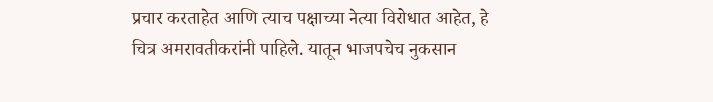प्रचार करताहेत आणि त्याच पक्षाच्या नेत्या विरोधात आहेत, हे चित्र अमरावतीकरांनी पाहिले. यातून भाजपचेच नुकसान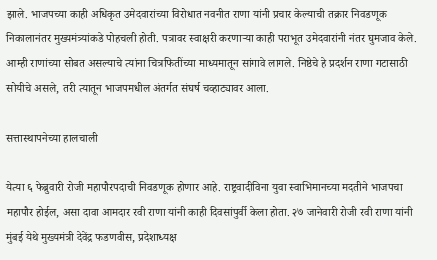झाले. भाजपच्या काही अधिकृत उमेदवारांच्या विरोधात नवनीत राणा यांनी प्रचार केल्याची तक्रार निवडणूक निकालानंतर मुख्यमंत्र्यांकडे पोहचली होती. पत्रावर स्वाक्षरी करणाऱ्या काही पराभूत उमेदवारांनी नंतर घुमजाव केले. आम्ही राणांच्या सोबत असल्याचे त्यांना चित्रफितींच्या माध्यमातून सांगावे लागले. निष्ठेचे हे प्रदर्शन राणा गटासाठी सोयीचे असले, तरी त्यातून भाजपमधील अंतर्गत संघर्ष चव्हाट्यावर आला.

सत्तास्थापनेच्या हालचाली

येत्या ६ फेब्रुवारी रोजी महापौरपदाची निवडणूक होणार आहे. राष्ट्रवादीविना युवा स्वाभिमानच्या मदतीने भाजपचा महापौर होईल, असा दावा आमदार रवी राणा यांनी काही दिवसांपुर्वी केला होता. २७ जानेवारी रोजी रवी राणा यांनी मुंबई येथे मुख्यमंत्री देवेंद्र फडणवीस, प्रदेशाध्यक्ष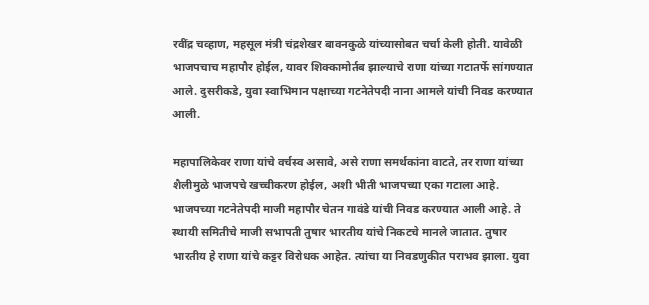रवींद्र चव्हाण, महसूल मंत्री चंद्रशेखर बावनकुळे यांच्यासोबत चर्चा केली होती. यावेळी भाजपचाच महापौर होईल, यावर शिक्कामोर्तब झाल्याचे राणा यांच्या गटातर्फे सांगण्यात आले. दुसरीकडे, युवा स्वाभिमान पक्षाच्या गटनेतेपदी नाना आमले यांची निवड करण्यात आली.

महापालिकेवर राणा यांचे वर्चस्व असावे, असे राणा समर्थकांना वाटते, तर राणा यांच्या शैलीमुळे भाजपचे खच्चीकरण होईल, अशी भीती भाजपच्या एका गटाला आहे. भाजपच्या गटनेतेपदी माजी महापौर चेतन गावंडे यांची निवड करण्यात आली आहे. ते स्थायी समितीचे माजी सभापती तुषार भारतीय यांचे निकटचे मानले जातात. तुषार भारतीय हे राणा यांचे कट्टर विरोधक आहेत. त्यांचा या निवडणुकीत पराभव झाला. युवा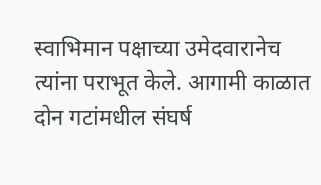स्वाभिमान पक्षाच्या उमेदवारानेच त्यांना पराभूत केले. आगामी काळात दोन गटांमधील संघर्ष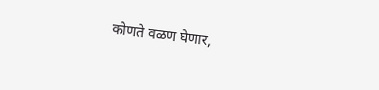कोणते वळण घेणार,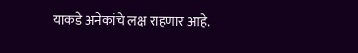याकडे अनेकांचे लक्ष राहणार आहे.